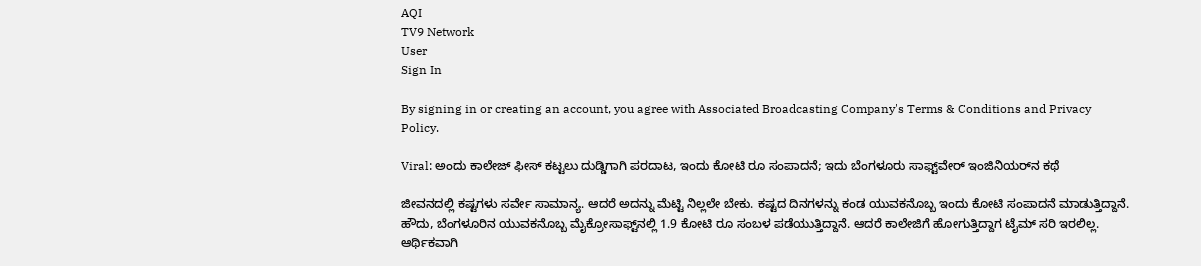AQI
TV9 Network
User
Sign In

By signing in or creating an account, you agree with Associated Broadcasting Company's Terms & Conditions and Privacy Policy.

Viral: ಅಂದು ಕಾಲೇಜ್ ಫೀಸ್ ಕಟ್ಟಲು ದುಡ್ಡಿಗಾಗಿ ಪರದಾಟ, ಇಂದು ಕೋಟಿ ರೂ ಸಂಪಾದನೆ; ಇದು ಬೆಂಗಳೂರು ಸಾಫ್ಟ್‌ವೇರ್ ಇಂಜಿನಿಯರ್‌ನ ಕಥೆ

ಜೀವನದಲ್ಲಿ ಕಷ್ಟಗಳು ಸರ್ವೇ ಸಾಮಾನ್ಯ. ಆದರೆ ಅದನ್ನು ಮೆಟ್ಟಿ ನಿಲ್ಲಲೇ ಬೇಕು. ಕಷ್ಟದ ದಿನಗಳನ್ನು ಕಂಡ ಯುವಕನೊಬ್ಬ ಇಂದು ಕೋಟಿ ಸಂಪಾದನೆ ಮಾಡುತ್ತಿದ್ದಾನೆ. ಹೌದು, ಬೆಂಗಳೂರಿನ ಯುವಕನೊಬ್ಬ ಮೈಕ್ರೋಸಾಫ್ಟ್‌ನಲ್ಲಿ 1.9 ಕೋಟಿ ರೂ ಸಂಬಳ ಪಡೆಯುತ್ತಿದ್ದಾನೆ. ಆದರೆ ಕಾಲೇಜಿಗೆ ಹೋಗುತ್ತಿದ್ದಾಗ ಟೈಮ್ ಸರಿ ಇರಲಿಲ್ಲ. ಆರ್ಥಿಕವಾಗಿ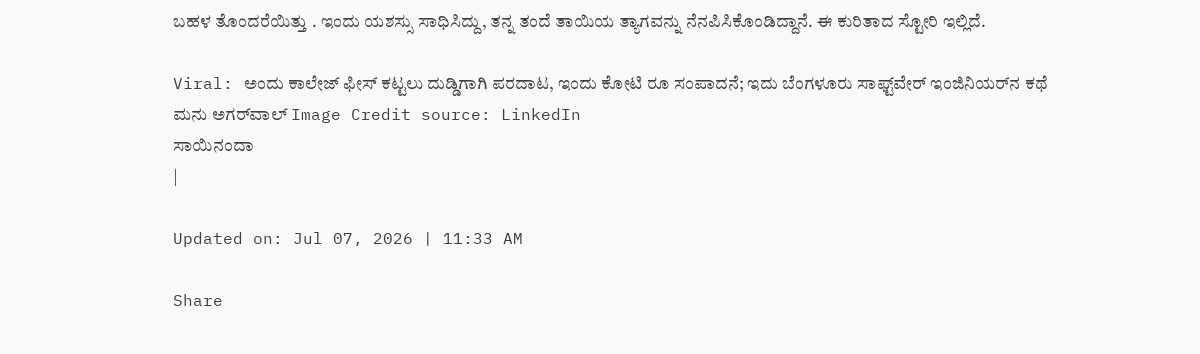ಬಹಳ ತೊಂದರೆಯಿತ್ತು . ಇಂದು ಯಶಸ್ಸು ಸಾಧಿಸಿದ್ದು, ತನ್ನ ತಂದೆ ತಾಯಿಯ ತ್ಯಾಗವನ್ನು ನೆನಪಿಸಿಕೊಂಡಿದ್ದಾನೆ. ಈ ಕುರಿತಾದ ಸ್ಟೋರಿ ಇಲ್ಲಿದೆ.

Viral: ಅಂದು ಕಾಲೇಜ್ ಫೀಸ್ ಕಟ್ಟಲು ದುಡ್ಡಿಗಾಗಿ ಪರದಾಟ, ಇಂದು ಕೋಟಿ ರೂ ಸಂಪಾದನೆ; ಇದು ಬೆಂಗಳೂರು ಸಾಫ್ಟ್‌ವೇರ್ ಇಂಜಿನಿಯರ್‌ನ ಕಥೆ
ಮನು ಅಗರ್‌ವಾಲ್‌ Image Credit source: LinkedIn
ಸಾಯಿನಂದಾ
|

Updated on: Jul 07, 2026 | 11:33 AM

Share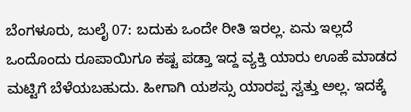ಬೆಂಗಳೂರು, ಜುಲೈ 07: ಬದುಕು ಒಂದೇ ರೀತಿ ಇರಲ್ಲ. ಏನು ಇಲ್ಲದೆ ಒಂದೊಂದು ರೂಪಾಯಿಗೂ ಕಷ್ಟ ಪಡ್ತಾ ಇದ್ದ ವ್ಯಕ್ತಿ ಯಾರು ಊಹೆ ಮಾಡದ ಮಟ್ಟಿಗೆ ಬೆಳೆಯಬಹುದು. ಹೀಗಾಗಿ ಯಶಸ್ಸು ಯಾರಪ್ಪ ಸ್ವತ್ತು ಅಲ್ಲ. ಇದಕ್ಕೆ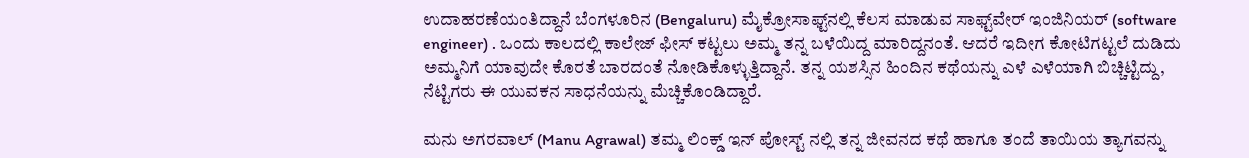ಉದಾಹರಣೆಯಂತಿದ್ದಾನೆ ಬೆಂಗಳೂರಿನ (Bengaluru) ಮೈಕ್ರೋಸಾಫ್ಟ್‌ನಲ್ಲಿ ಕೆಲಸ ಮಾಡುವ ಸಾಫ್ಟ್‌ವೇರ್ ಇಂಜಿನಿಯರ್ (software engineer) . ಒಂದು ಕಾಲದಲ್ಲಿ ಕಾಲೇಜ್ ಫೀಸ್ ಕಟ್ಟಲು ಅಮ್ಮ ತನ್ನ ಬಳೆಯಿದ್ದ ಮಾರಿದ್ದನಂತೆ. ಆದರೆ ಇದೀಗ ಕೋಟಿಗಟ್ಟಲೆ ದುಡಿದು ಅಮ್ಮನಿಗೆ ಯಾವುದೇ ಕೊರತೆ ಬಾರದಂತೆ ನೋಡಿಕೊಳ್ಳುತ್ತಿದ್ದಾನೆ. ತನ್ನ ಯಶಸ್ಸಿನ ಹಿಂದಿನ ಕಥೆಯನ್ನು ಎಳೆ ಎಳೆಯಾಗಿ ಬಿಚ್ಚಿಟ್ಟಿದ್ದು, ನೆಟ್ಟಿಗರು ಈ ಯುವಕನ ಸಾಧನೆಯನ್ನು ಮೆಚ್ಚಿಕೊಂಡಿದ್ದಾರೆ.

ಮನು ಅಗರವಾಲ್ (Manu Agrawal) ತಮ್ಮ ಲಿಂಕ್ಡ್ ಇನ್ ಪೋಸ್ಟ್ ನಲ್ಲಿ ತನ್ನ ಜೀವನದ ಕಥೆ ಹಾಗೂ ತಂದೆ ತಾಯಿಯ ತ್ಯಾಗವನ್ನು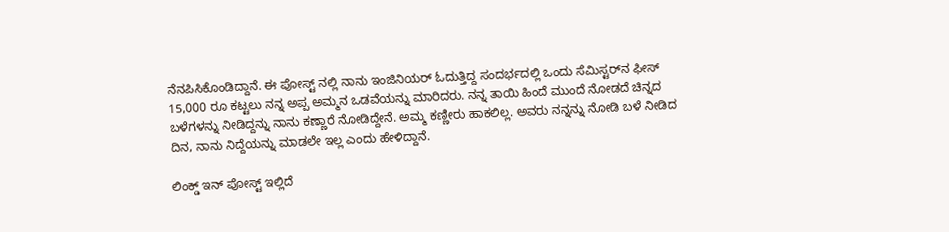ನೆನಪಿಸಿಕೊಂಡಿದ್ದಾನೆ. ಈ ಪೋಸ್ಟ್ ನಲ್ಲಿ ನಾನು ಇಂಜಿನಿಯರ್ ಓದುತ್ತಿದ್ದ ಸಂದರ್ಭದಲ್ಲಿ ಒಂದು ಸೆಮಿಸ್ಟರ್‌ನ ಫೀಸ್ 15,000 ರೂ ಕಟ್ಟಲು ನನ್ನ ಅಪ್ಪ ಅಮ್ಮನ ಒಡವೆಯನ್ನು ಮಾರಿದರು. ನನ್ನ ತಾಯಿ ಹಿಂದೆ ಮುಂದೆ ನೋಡದೆ ಚಿನ್ನದ ಬಳೆಗಳನ್ನು ನೀಡಿದ್ದನ್ನು ನಾನು ಕಣ್ಣಾರೆ ನೋಡಿದ್ದೇನೆ. ಅಮ್ಮ ಕಣ್ಣೀರು ಹಾಕಲಿಲ್ಲ. ಅವರು ನನ್ನನ್ನು ನೋಡಿ ಬಳೆ ನೀಡಿದ ದಿನ, ನಾನು ನಿದ್ದೆಯನ್ನು ಮಾಡಲೇ ಇಲ್ಲ ಎಂದು ಹೇಳಿದ್ದಾನೆ.

ಲಿಂಕ್ಡ್ ಇನ್ ಪೋಸ್ಟ್ ಇಲ್ಲಿದೆ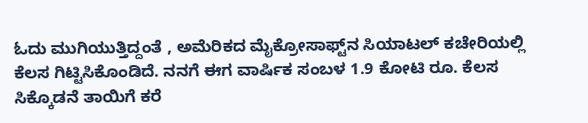ಓದು ಮುಗಿಯುತ್ತಿದ್ದಂತೆ , ಅಮೆರಿಕದ ಮೈಕ್ರೋಸಾಫ್ಟ್‌ನ ಸಿಯಾಟಲ್ ಕಚೇರಿಯಲ್ಲಿ ಕೆಲಸ ಗಿಟ್ಟಿಸಿಕೊಂಡಿದೆ. ನನಗೆ ಈಗ ವಾರ್ಷಿಕ ಸಂಬಳ 1.9 ಕೋಟಿ ರೂ. ಕೆಲಸ ಸಿಕ್ಕೊಡನೆ ತಾಯಿಗೆ ಕರೆ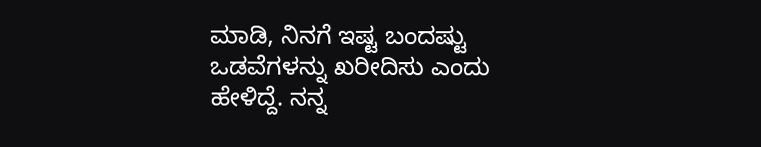ಮಾಡಿ, ನಿನಗೆ ಇಷ್ಟ ಬಂದಷ್ಟು ಒಡವೆಗಳನ್ನು ಖರೀದಿಸು ಎಂದು ಹೇಳಿದ್ದೆ. ನನ್ನ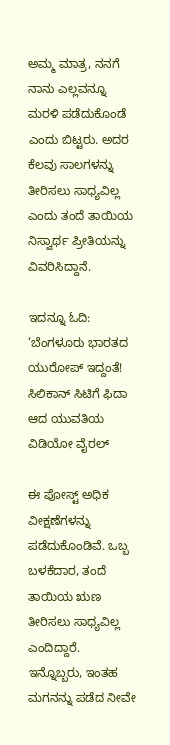ಅಮ್ಮ ಮಾತ್ರ, ನನಗೆ  ನಾನು ಎಲ್ಲವನ್ನೂ ಮರಳಿ ಪಡೆದುಕೊಂಡೆ ಎಂದು ಬಿಟ್ಟರು. ಅದರ ಕೆಲವು ಸಾಲಗಳನ್ನು ತೀರಿಸಲು ಸಾಧ್ಯವಿಲ್ಲ ಎಂದು ತಂದೆ ತಾಯಿಯ ನಿಸ್ವಾರ್ಥ ಪ್ರೀತಿಯನ್ನು ವಿವರಿಸಿದ್ದಾನೆ.

ಇದನ್ನೂ ಓದಿ: ‘ಬೆಂಗಳೂರು ಭಾರತದ ಯುರೋಪ್ ಇದ್ದಂತೆ! ಸಿಲಿಕಾನ್ ಸಿಟಿಗೆ ಫಿದಾ ಆದ ಯುವತಿಯ ವಿಡಿಯೋ ವೈರಲ್

ಈ ಪೋಸ್ಟ್ ಅಧಿಕ ವೀಕ್ಷಣೆಗಳನ್ನು ಪಡೆದುಕೊಂಡಿವೆ. ಒಬ್ಬ ಬಳಕೆದಾರ, ತಂದೆ ತಾಯಿಯ ಋಣ ತೀರಿಸಲು ಸಾಧ್ಯವಿಲ್ಲ ಎಂದಿದ್ದಾರೆ. ಇನ್ನೊಬ್ಬರು, ಇಂತಹ ಮಗನನ್ನು ಪಡೆದ ನೀವೇ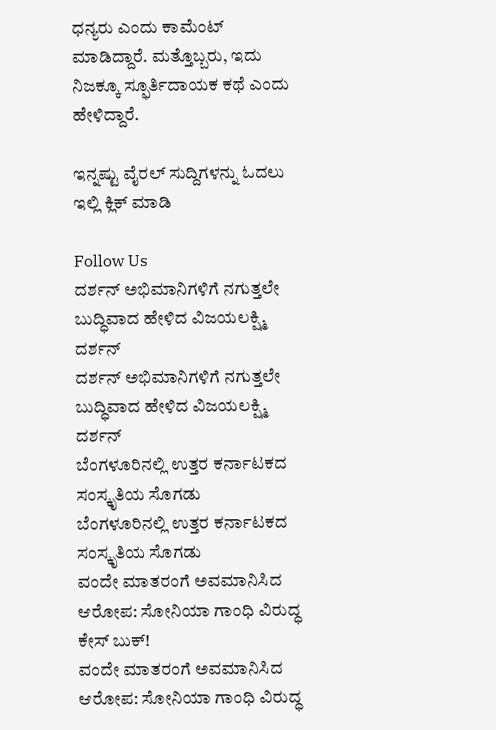ಧನ್ಯರು ಎಂದು ಕಾಮೆಂಟ್ ಮಾಡಿದ್ದಾರೆ. ಮತ್ತೊಬ್ಬರು, ಇದು ನಿಜಕ್ಕೂ ಸ್ಫೂರ್ತಿದಾಯಕ ಕಥೆ ಎಂದು ಹೇಳಿದ್ದಾರೆ.

ಇನ್ನಷ್ಟು ವೈರಲ್ ಸುದ್ದಿಗಳನ್ನು ಓದಲು ಇಲ್ಲಿ ಕ್ಲಿಕ್ ಮಾಡಿ

Follow Us
ದರ್ಶನ್ ಅಭಿಮಾನಿಗಳಿಗೆ ನಗುತ್ತಲೇ ಬುದ್ಧಿವಾದ ಹೇಳಿದ ವಿಜಯಲಕ್ಷ್ಮಿ ದರ್ಶನ್
ದರ್ಶನ್ ಅಭಿಮಾನಿಗಳಿಗೆ ನಗುತ್ತಲೇ ಬುದ್ಧಿವಾದ ಹೇಳಿದ ವಿಜಯಲಕ್ಷ್ಮಿ ದರ್ಶನ್
ಬೆಂಗಳೂರಿನಲ್ಲಿ ಉತ್ತರ ಕರ್ನಾಟಕದ ಸಂಸ್ಕೃತಿಯ ಸೊಗಡು
ಬೆಂಗಳೂರಿನಲ್ಲಿ ಉತ್ತರ ಕರ್ನಾಟಕದ ಸಂಸ್ಕೃತಿಯ ಸೊಗಡು
ವಂದೇ ಮಾತರಂಗೆ ಅವಮಾನಿಸಿದ ಆರೋಪ: ಸೋನಿಯಾ ಗಾಂಧಿ ವಿರುದ್ಧ ಕೇಸ್ ಬುಕ್!
ವಂದೇ ಮಾತರಂಗೆ ಅವಮಾನಿಸಿದ ಆರೋಪ: ಸೋನಿಯಾ ಗಾಂಧಿ ವಿರುದ್ಧ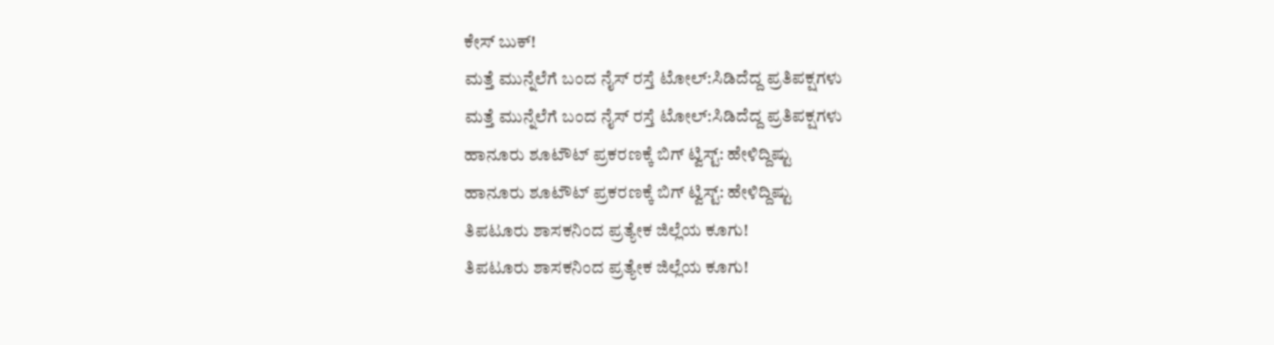ಕೇಸ್ ಬುಕ್!
ಮತ್ತೆ ಮುನ್ನೆಲೆಗೆ ಬಂದ ನೈಸ್ ರಸ್ತೆ ಟೋಲ್:ಸಿಡಿದೆದ್ದ ಪ್ರತಿಪಕ್ಷಗಳು
ಮತ್ತೆ ಮುನ್ನೆಲೆಗೆ ಬಂದ ನೈಸ್ ರಸ್ತೆ ಟೋಲ್:ಸಿಡಿದೆದ್ದ ಪ್ರತಿಪಕ್ಷಗಳು
ಹಾನೂರು ಶೂಟೌಟ್ ಪ್ರಕರಣಕ್ಕೆ ಬಿಗ್ ಟ್ವಿಸ್ಟ್: ಹೇಳಿದ್ದಿಷ್ಟು
ಹಾನೂರು ಶೂಟೌಟ್ ಪ್ರಕರಣಕ್ಕೆ ಬಿಗ್ ಟ್ವಿಸ್ಟ್: ಹೇಳಿದ್ದಿಷ್ಟು
ತಿಪಟೂರು ಶಾಸಕನಿಂದ ಪ್ರತ್ಯೇಕ ಜಿಲ್ಲೆಯ ಕೂಗು!
ತಿಪಟೂರು ಶಾಸಕನಿಂದ ಪ್ರತ್ಯೇಕ ಜಿಲ್ಲೆಯ ಕೂಗು!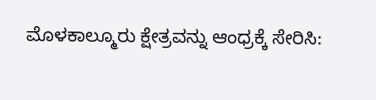ಮೊಳಕಾಲ್ಮೂರು ಕ್ಷೇತ್ರವನ್ನು ಆಂಧ್ರಕ್ಕೆ ಸೇರಿಸಿ: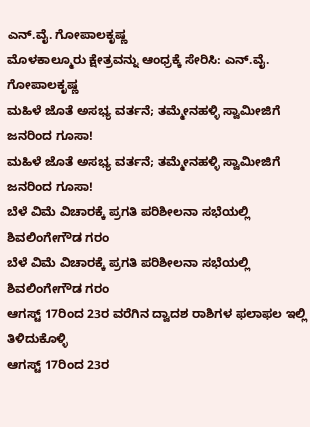ಎನ್.ವೈ. ಗೋಪಾಲಕೃಷ್ಣ
ಮೊಳಕಾಲ್ಮೂರು ಕ್ಷೇತ್ರವನ್ನು ಆಂಧ್ರಕ್ಕೆ ಸೇರಿಸಿ: ಎನ್.ವೈ. ಗೋಪಾಲಕೃಷ್ಣ
ಮಹಿಳೆ ಜೊತೆ ಅಸಭ್ಯ ವರ್ತನೆ; ತಮ್ಮೇನಹಳ್ಳಿ ಸ್ವಾಮೀಜಿಗೆ ಜನರಿಂದ ಗೂಸಾ!
ಮಹಿಳೆ ಜೊತೆ ಅಸಭ್ಯ ವರ್ತನೆ; ತಮ್ಮೇನಹಳ್ಳಿ ಸ್ವಾಮೀಜಿಗೆ ಜನರಿಂದ ಗೂಸಾ!
ಬೆಳೆ ವಿಮೆ ವಿಚಾರಕ್ಕೆ ಪ್ರಗತಿ ಪರಿಶೀಲನಾ ಸಭೆಯಲ್ಲಿ ಶಿವಲಿಂಗೇಗೌಡ ಗರಂ
ಬೆಳೆ ವಿಮೆ ವಿಚಾರಕ್ಕೆ ಪ್ರಗತಿ ಪರಿಶೀಲನಾ ಸಭೆಯಲ್ಲಿ ಶಿವಲಿಂಗೇಗೌಡ ಗರಂ
ಆಗಸ್ಟ್ 17ರಿಂದ 23ರ ವರೆಗಿನ ದ್ವಾದಶ ರಾಶಿಗಳ ಫಲಾಫಲ ಇಲ್ಲಿ ತಿಳಿದುಕೊಳ್ಳಿ
ಆಗಸ್ಟ್ 17ರಿಂದ 23ರ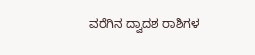ವರೆಗಿನ ದ್ವಾದಶ ರಾಶಿಗಳ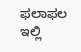ಫಲಾಫಲ ಇಲ್ಲಿ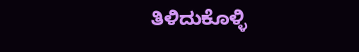ತಿಳಿದುಕೊಳ್ಳಿ